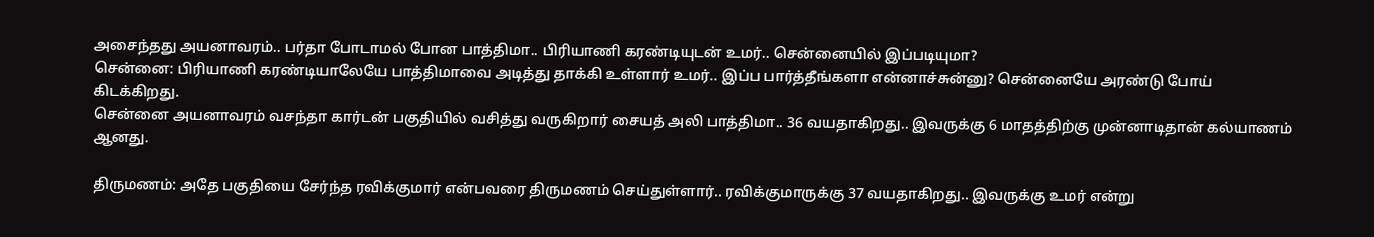அசைந்தது அயனாவரம்.. பர்தா போடாமல் போன பாத்திமா.. பிரியாணி கரண்டியுடன் உமர்.. சென்னையில் இப்படியுமா?
சென்னை: பிரியாணி கரண்டியாலேயே பாத்திமாவை அடித்து தாக்கி உள்ளார் உமர்.. இப்ப பார்த்தீங்களா என்னாச்சுன்னு? சென்னையே அரண்டு போய் கிடக்கிறது.
சென்னை அயனாவரம் வசந்தா கார்டன் பகுதியில் வசித்து வருகிறார் சையத் அலி பாத்திமா.. 36 வயதாகிறது.. இவருக்கு 6 மாதத்திற்கு முன்னாடிதான் கல்யாணம் ஆனது.

திருமணம்: அதே பகுதியை சேர்ந்த ரவிக்குமார் என்பவரை திருமணம் செய்துள்ளார்.. ரவிக்குமாருக்கு 37 வயதாகிறது.. இவருக்கு உமர் என்று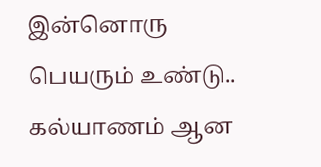இன்னொரு பெயரும் உண்டு.. கல்யாணம் ஆன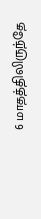6 மாதத்திலிருந்தே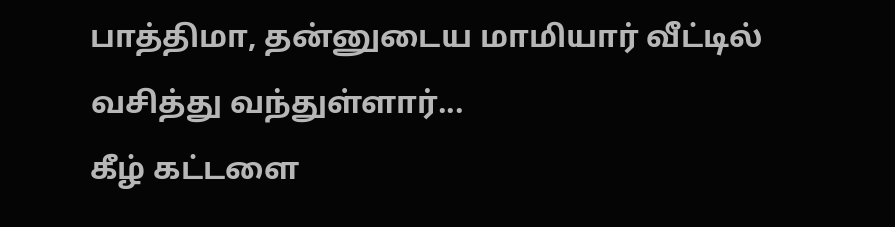பாத்திமா, தன்னுடைய மாமியார் வீட்டில் வசித்து வந்துள்ளார்...
கீழ் கட்டளை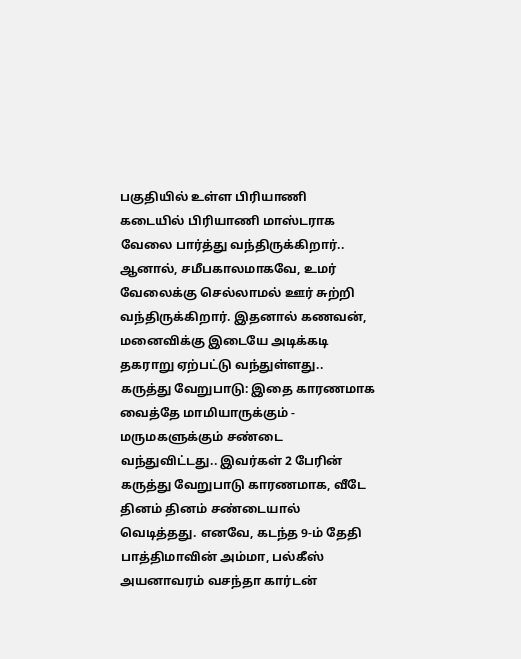பகுதியில் உள்ள பிரியாணி கடையில் பிரியாணி மாஸ்டராக வேலை பார்த்து வந்திருக்கிறார்.. ஆனால், சமீபகாலமாகவே, உமர் வேலைக்கு செல்லாமல் ஊர் சுற்றி வந்திருக்கிறார். இதனால் கணவன், மனைவிக்கு இடையே அடிக்கடி தகராறு ஏற்பட்டு வந்துள்ளது..
கருத்து வேறுபாடு: இதை காரணமாக வைத்தே மாமியாருக்கும் - மருமகளுக்கும் சண்டை வந்துவிட்டது.. இவர்கள் 2 பேரின் கருத்து வேறுபாடு காரணமாக, வீடே தினம் தினம் சண்டையால் வெடித்தது. எனவே, கடந்த 9-ம் தேதி பாத்திமாவின் அம்மா, பல்கீஸ் அயனாவரம் வசந்தா கார்டன்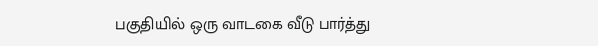பகுதியில் ஒரு வாடகை வீடு பார்த்து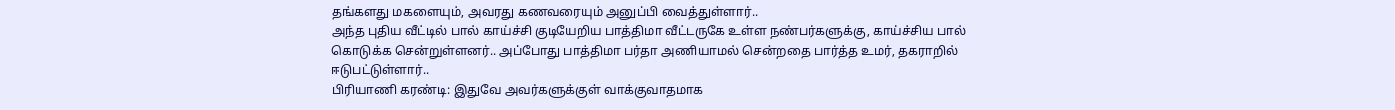தங்களது மகளையும், அவரது கணவரையும் அனுப்பி வைத்துள்ளார்..
அந்த புதிய வீட்டில் பால் காய்ச்சி குடியேறிய பாத்திமா வீட்டருகே உள்ள நண்பர்களுக்கு, காய்ச்சிய பால் கொடுக்க சென்றுள்ளனர்.. அப்போது பாத்திமா பர்தா அணியாமல் சென்றதை பார்த்த உமர், தகராறில் ஈடுபட்டுள்ளார்..
பிரியாணி கரண்டி: இதுவே அவர்களுக்குள் வாக்குவாதமாக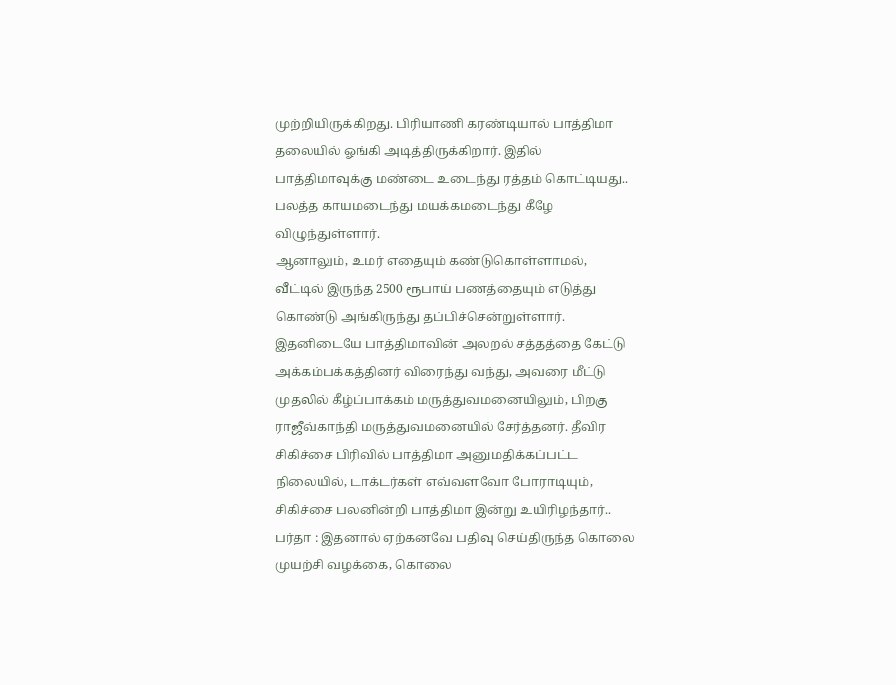முற்றியிருக்கிறது. பிரியாணி கரண்டியால் பாத்திமா தலையில் ஓங்கி அடித்திருக்கிறார். இதில் பாத்திமாவுக்கு மண்டை உடைந்து ரத்தம் கொட்டியது.. பலத்த காயமடைந்து மயக்கமடைந்து கீழே விழுந்துள்ளார்.
ஆனாலும், உமர் எதையும் கண்டுகொள்ளாமல், வீட்டில் இருந்த 2500 ரூபாய் பணத்தையும் எடுத்து கொண்டு அங்கிருந்து தப்பிச்சென்றுள்ளார். இதனிடையே பாத்திமாவின் அலறல் சத்தத்தை கேட்டு அக்கம்பக்கத்தினர் விரைந்து வந்து, அவரை மீட்டு முதலில் கீழ்ப்பாக்கம் மருத்துவமனையிலும், பிறகு ராஜீவ்காந்தி மருத்துவமனையில் சேர்த்தனர். தீவிர சிகிச்சை பிரிவில் பாத்திமா அனுமதிக்கப்பட்ட நிலையில், டாக்டர்கள் எவ்வளவோ போராடியும், சிகிச்சை பலனின்றி பாத்திமா இன்று உயிரிழந்தார்..
பர்தா : இதனால் ஏற்கனவே பதிவு செய்திருந்த கொலை முயற்சி வழக்கை, கொலை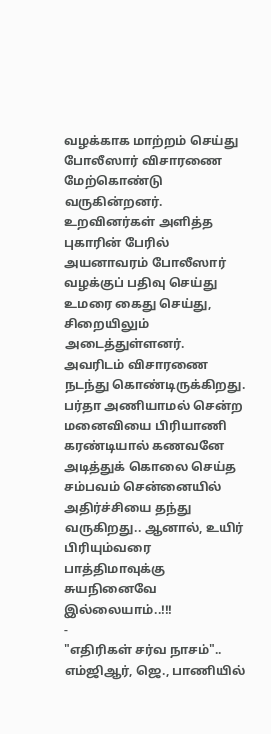வழக்காக மாற்றம் செய்து போலீஸார் விசாரணை மேற்கொண்டு வருகின்றனர். உறவினர்கள் அளித்த புகாரின் பேரில் அயனாவரம் போலீஸார் வழக்குப் பதிவு செய்து உமரை கைது செய்து, சிறையிலும் அடைத்துள்ளனர். அவரிடம் விசாரணை நடந்து கொண்டிருக்கிறது.
பர்தா அணியாமல் சென்ற மனைவியை பிரியாணி கரண்டியால் கணவனே அடித்துக் கொலை செய்த சம்பவம் சென்னையில் அதிர்ச்சியை தந்து வருகிறது.. ஆனால், உயிர் பிரியும்வரை பாத்திமாவுக்கு சுயநினைவே இல்லையாம்..!!!
-
"எதிரிகள் சர்வ நாசம்".. எம்ஜிஆர், ஜெ., பாணியில்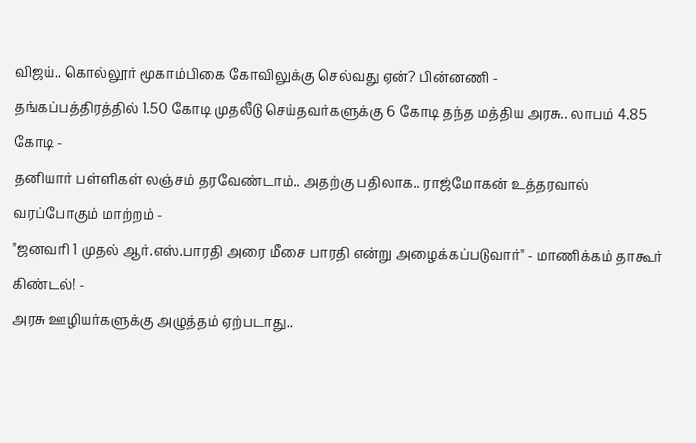விஜய்.. கொல்லூர் மூகாம்பிகை கோவிலுக்கு செல்வது ஏன்? பின்னணி -
தங்கப்பத்திரத்தில் 1.50 கோடி முதலீடு செய்தவர்களுக்கு 6 கோடி தந்த மத்திய அரசு.. லாபம் 4.85 கோடி -
தனியார் பள்ளிகள் லஞ்சம் தரவேண்டாம்.. அதற்கு பதிலாக.. ராஜ்மோகன் உத்தரவால் வரப்போகும் மாற்றம் -
"ஜனவரி 1 முதல் ஆர்.எஸ்.பாரதி அரை மீசை பாரதி என்று அழைக்கப்படுவார்" - மாணிக்கம் தாகூர் கிண்டல்! -
அரசு ஊழியர்களுக்கு அழுத்தம் ஏற்படாது..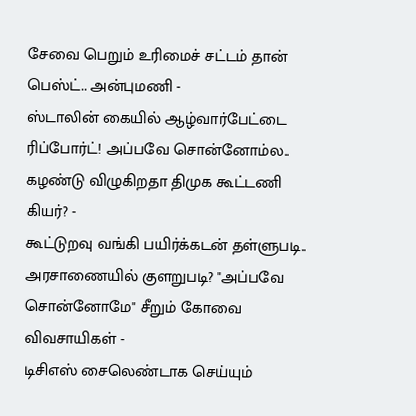சேவை பெறும் உரிமைச் சட்டம் தான் பெஸ்ட்.. அன்புமணி -
ஸ்டாலின் கையில் ஆழ்வார்பேட்டை ரிப்போர்ட்! அப்பவே சொன்னோம்ல.. கழண்டு விழுகிறதா திமுக கூட்டணி கியர்? -
கூட்டுறவு வங்கி பயிர்க்கடன் தள்ளுபடி.. அரசாணையில் குளறுபடி? "அப்பவே சொன்னோமே" சீறும் கோவை விவசாயிகள் -
டிசிஎஸ் சைலெண்டாக செய்யும்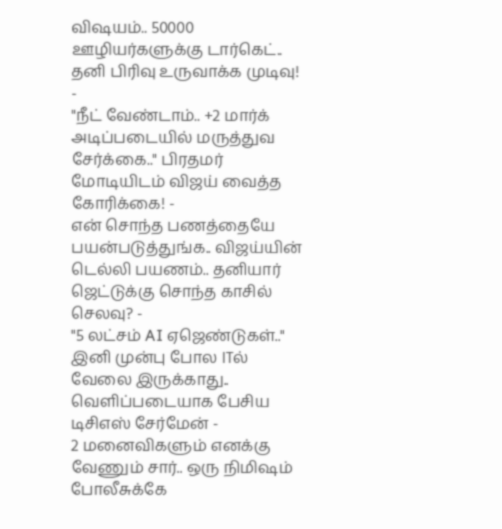விஷயம்.. 50000 ஊழியர்களுக்கு டார்கெட்.. தனி பிரிவு உருவாக்க முடிவு! -
"நீட் வேண்டாம்.. +2 மார்க் அடிப்படையில் மருத்துவ சேர்க்கை.." பிரதமர் மோடியிடம் விஜய் வைத்த கோரிக்கை! -
என் சொந்த பணத்தையே பயன்படுத்துங்க.. விஜய்யின் டெல்லி பயணம்.. தனியார் ஜெட்டுக்கு சொந்த காசில் செலவு? -
"5 லட்சம் AI ஏஜெண்டுகள்.." இனி முன்பு போல ITல் வேலை இருக்காது.. வெளிப்படையாக பேசிய டிசிஎஸ் சேர்மேன் -
2 மனைவிகளும் எனக்கு வேணும் சார்.. ஒரு நிமிஷம் போலீசுக்கே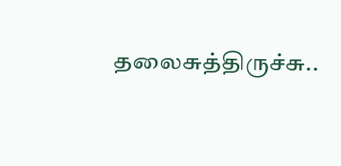தலைசுத்திருச்சு..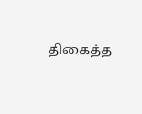திகைத்த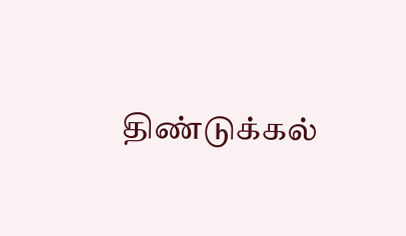திண்டுக்கல்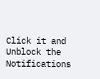Click it and Unblock the Notifications